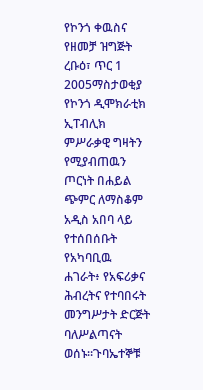የኮንጎ ቀዉስና የዘመቻ ዝግጅት
ረቡዕ፣ ጥር 1 2005ማስታወቂያ
የኮንጎ ዲሞክራቲክ ኢፐብሊክ ምሥራቃዊ ግዛትን የሚያብጠዉን ጦርነት በሐይል ጭምር ለማስቆም አዲስ አበባ ላይ የተሰበሰቡት የአካባቢዉ ሐገራት፥ የአፍሪቃና ሕብረትና የተባበሩት መንግሥታት ድርጅት ባለሥልጣናት ወሰኑ።ጉባኤተኞቹ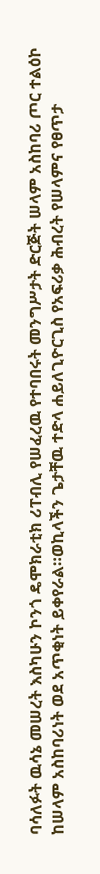ባሳለፉት ዉሳኔ መሠረት እስካሁን ኮንጎ ዴሞክራቲክ ሪፐብሊ የሠፈረዉ የተባበሩት መንግሥታት ድርጅት ሠላም አስከባሪ ጦር ተልዕኮ ከሠላም አስከባሪነት ወደ አጥቂነት ይቀየራል።ወኪላችን ጌታቸዉ ተድላ ሐይለጊዮርጊስ የአፍሪቃ ሕብረት የሠላምና የፀጥታ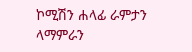ኮሚሽን ሐላፊ ራምታን ላማምራን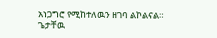አነጋግሮ የሚከተለዉን ዘገባ ልኮልናል።
ጌታቸዉ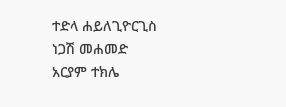ተድላ ሐይለጊዮርጊስ
ነጋሽ መሐመድ
አርያም ተክሌ